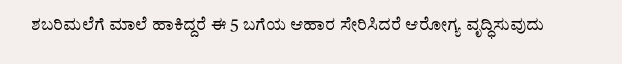ಶಬರಿಮಲೆಗೆ ಮಾಲೆ ಹಾಕಿದ್ದರೆ ಈ 5 ಬಗೆಯ ಆಹಾರ ಸೇರಿಸಿದರೆ ಆರೋಗ್ಯ ವೃದ್ಧಿಸುವುದು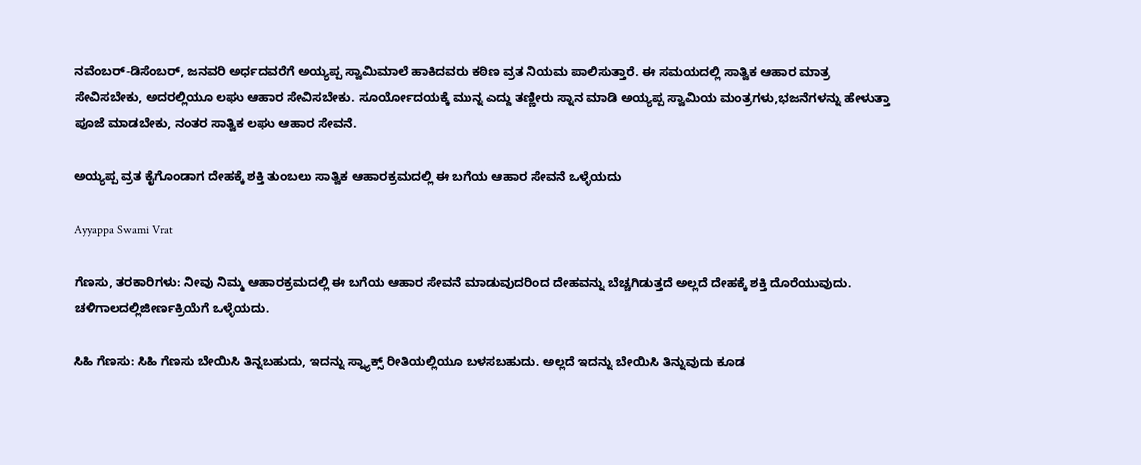ನವೆಂಬರ್‌-ಡಿಸೆಂಬರ್‌, ಜನವರಿ ಅರ್ಧದವರೆಗೆ ಅಯ್ಯಪ್ಪ ಸ್ವಾಮಿಮಾಲೆ ಹಾಕಿದವರು ಕಠಿಣ ವ್ರತ ನಿಯಮ ಪಾಲಿಸುತ್ತಾರೆ. ಈ ಸಮಯದಲ್ಲಿ ಸಾತ್ವಿಕ ಆಹಾರ ಮಾತ್ರ ಸೇವಿಸಬೇಕು, ಅದರಲ್ಲಿಯೂ ಲಘು ಆಹಾರ ಸೇವಿಸಬೇಕು. ಸೂರ್ಯೋದಯಕ್ಕೆ ಮುನ್ನ ಎದ್ದು ತಣ್ಣೀರು ಸ್ನಾನ ಮಾಡಿ ಅಯ್ಯಪ್ಪ ಸ್ವಾಮಿಯ ಮಂತ್ರಗಳು,ಭಜನೆಗಳನ್ನು ಹೇಳುತ್ತಾ ಪೂಜೆ ಮಾಡಬೇಕು, ನಂತರ ಸಾತ್ವಿಕ ಲಘು ಆಹಾರ ಸೇವನೆ.

ಅಯ್ಯಪ್ಪ ವ್ರತ ಕೈಗೊಂಡಾಗ ದೇಹಕ್ಕೆ ಶಕ್ತಿ ತುಂಬಲು ಸಾತ್ವಿಕ ಆಹಾರಕ್ರಮದಲ್ಲಿ ಈ ಬಗೆಯ ಆಹಾರ ಸೇವನೆ ಒಳ್ಳೆಯದು

Ayyappa Swami Vrat

ಗೆಣಸು, ತರಕಾರಿಗಳು: ನೀವು ನಿಮ್ಮ ಆಹಾರಕ್ರಮದಲ್ಲಿ ಈ ಬಗೆಯ ಆಹಾರ ಸೇವನೆ ಮಾಡುವುದರಿಂದ ದೇಹವನ್ನು ಬೆಚ್ಚಗಿಡುತ್ತದೆ ಅಲ್ಲದೆ ದೇಹಕ್ಕೆ ಶಕ್ತಿ ದೊರೆಯುವುದು. ಚಳಿಗಾಲದಲ್ಲಿಜೀರ್ಣಕ್ರಿಯೆಗೆ ಒಳ್ಳೆಯದು.

ಸಿಹಿ ಗೆಣಸು: ಸಿಹಿ ಗೆಣಸು ಬೇಯಿಸಿ ತಿನ್ನಬಹುದು, ಇದನ್ನು ಸ್ನ್ಯಾಕ್ಸ್ ರೀತಿಯಲ್ಲಿಯೂ ಬಳಸಬಹುದು. ಅಲ್ಲದೆ ಇದನ್ನು ಬೇಯಿಸಿ ತಿನ್ನುವುದು ಕೂಡ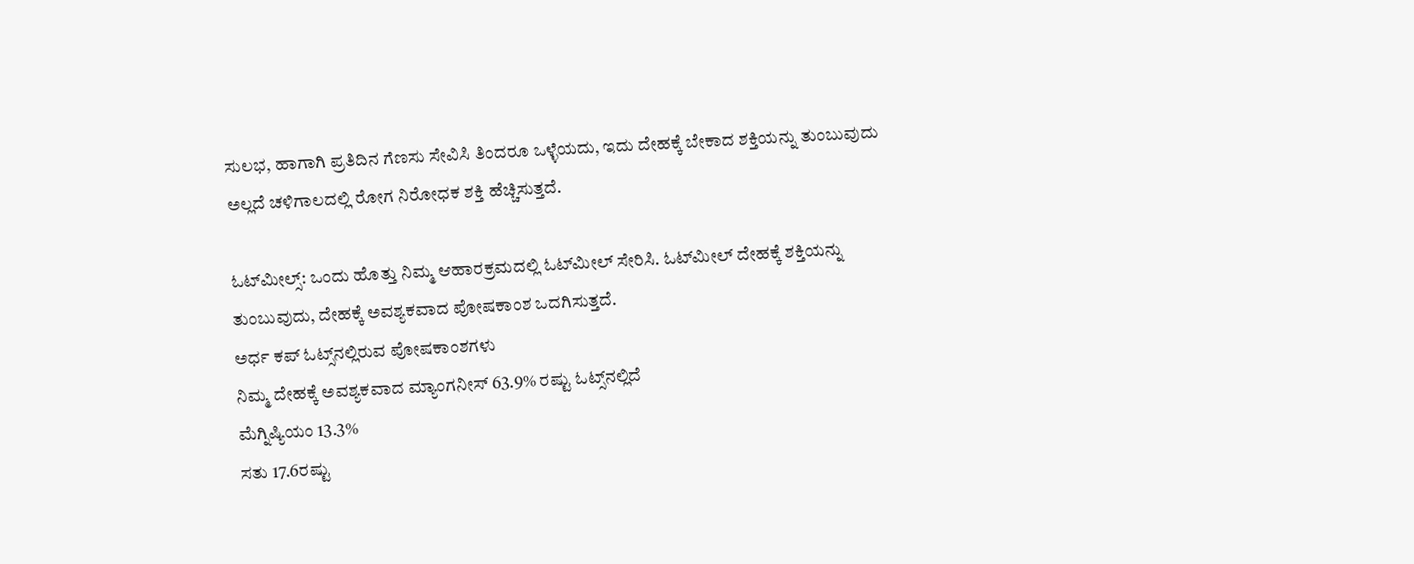ಸುಲಭ, ಹಾಗಾಗಿ ಪ್ರತಿದಿನ ಗೆಣಸು ಸೇವಿಸಿ ತಿಂದರೂ ಒಳ್ಳೆಯದು, ಇದು ದೇಹಕ್ಕೆ ಬೇಕಾದ ಶಕ್ತಿಯನ್ನು ತುಂಬುವುದು ಅಲ್ಲದೆ ಚಳಿಗಾಲದಲ್ಲಿ ರೋಗ ನಿರೋಧಕ ಶಕ್ತಿ ಹೆಚ್ಚಿಸುತ್ತದೆ.

ಓಟ್‌ಮೀಲ್ಸ್: ಒಂದು ಹೊತ್ತು ನಿಮ್ಮ ಆಹಾರಕ್ರಮದಲ್ಲಿ ಓಟ್‌ಮೀಲ್‌ ಸೇರಿಸಿ. ಓಟ್‌ಮೀಲ್‌ ದೇಹಕ್ಕೆ ಶಕ್ತಿಯನ್ನು ತುಂಬುವುದು, ದೇಹಕ್ಕೆ ಅವಶ್ಯಕವಾದ ಪೋಷಕಾಂಶ ಒದಗಿಸುತ್ತದೆ.
ಅರ್ಧ ಕಪ್‌ ಓಟ್ಸ್‌ನಲ್ಲಿರುವ ಪೋಷಕಾಂಶಗಳು
ನಿಮ್ಮ ದೇಹಕ್ಕೆ ಅವಶ್ಯಕವಾದ ಮ್ಯಾಂಗನೀಸ್‌ 63.9% ರಷ್ಟು ಓಟ್ಸ್‌ನಲ್ಲಿದೆ
ಮೆಗ್ನಿಷ್ಯಿಯಂ 13.3%
ಸತು 17.6ರಷ್ಟು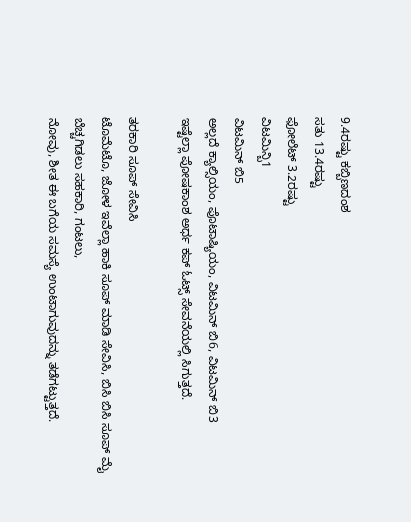9.4ರಷ್ಟು ಕಬ್ಬಿಣದಂಶ
ಸತು 13.4ರಷ್ಟು
ಫೋಲೆಟ್ 3.2ರಷ್ಟು
ವಿಟಮಿನ್ಬಿ1
ವಿಟಮಿನ್ ಬಿ5
ಅಲ್ಲದೆ ಕ್ಯಾಲ್ಸಿಯಂ, ಪೊಟಾಷ್ಯಿಯಂ, ವಿಟಮಿನ್‌ ಬಿ6, ವಿಟಮಿನ್ ಬಿ3
ಇಷ್ಟೆಲ್ಲಾ ಪೋಷಕಾಂಶ ಅರ್ಧ ಕಪ್‌ ಓಟ್ಸ್ ಸೇವನೆಯಲ್ಲಿ ಸಿಗುತ್ತದೆ.

ತರಕಾರಿ ಸೂಪ್‌ ಸೇವಿಸಿ
ಟೊಮೆಟೊ, ಜೋಳ ಇವೆಲ್ಲಾ ಹಾಕಿ ಸೂಪ್‌ ಮಾಡಿ ಸೇವಿಸಿ, ಬಿಸಿ ಬಿಸಿ ಸೂಪ್‌ ಮೈ ಬೆಚ್ಚಗಿಡಲು ಸಹಕಾರಿ, ಗಂಟಲು,
ನೋವು, ಶೀತ ಈ ಬಗೆಯ ಸಮಸ್ಯೆ ಉಂಟಾಗುವುದನ್ನು ತಡೆಗಟ್ಟುತ್ತದೆ.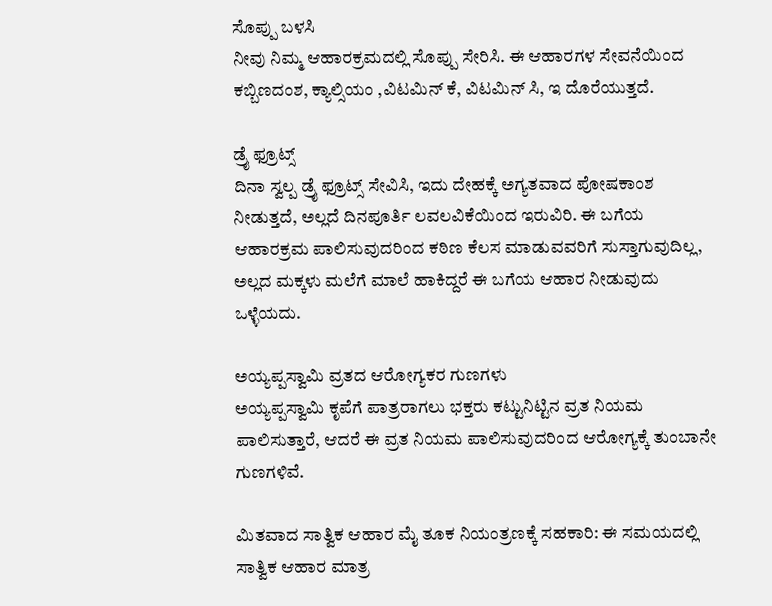ಸೊಪ್ಪು ಬಳಸಿ
ನೀವು ನಿಮ್ಮ ಆಹಾರಕ್ರಮದಲ್ಲಿ ಸೊಪ್ಪು ಸೇರಿಸಿ. ಈ ಆಹಾರಗಳ ಸೇವನೆಯಿಂದ ಕಬ್ಬಿಣದಂಶ, ಕ್ಯಾಲ್ಸಿಯಂ ,ವಿಟಮಿನ್‌ ಕೆ, ವಿಟಮಿನ್ ಸಿ, ಇ ದೊರೆಯುತ್ತದೆ.

ಡ್ರೈ ಫ್ರೂಟ್ಸ್
ದಿನಾ ಸ್ವಲ್ಪ ಡ್ರೈ ಫ್ರೂಟ್ಸ್‌ ಸೇವಿಸಿ, ಇದು ದೇಹಕ್ಕೆ ಅಗ್ಯತವಾದ ಪೋಷಕಾಂಶ ನೀಡುತ್ತದೆ, ಅಲ್ಲದೆ ದಿನಪೂರ್ತಿ ಲವಲವಿಕೆಯಿಂದ ಇರುವಿರಿ. ಈ ಬಗೆಯ ಆಹಾರಕ್ರಮ ಪಾಲಿಸುವುದರಿಂದ ಕಠಿಣ ಕೆಲಸ ಮಾಡುವವರಿಗೆ ಸುಸ್ತಾಗುವುದಿಲ್ಲ, ಅಲ್ಲದ ಮಕ್ಕಳು ಮಲೆಗೆ ಮಾಲೆ ಹಾಕಿದ್ದರೆ ಈ ಬಗೆಯ ಆಹಾರ ನೀಡುವುದು ಒಳ್ಳೆಯದು.

ಅಯ್ಯಪ್ಪಸ್ವಾಮಿ ವ್ರತದ ಆರೋಗ್ಯಕರ ಗುಣಗಳು
ಅಯ್ಯಪ್ಪಸ್ವಾಮಿ ಕೃಪೆಗೆ ಪಾತ್ರರಾಗಲು ಭಕ್ತರು ಕಟ್ಟುನಿಟ್ಟಿನ ವ್ರತ ನಿಯಮ ಪಾಲಿಸುತ್ತಾರೆ, ಆದರೆ ಈ ವ್ರತ ನಿಯಮ ಪಾಲಿಸುವುದರಿಂದ ಆರೋಗ್ಯಕ್ಕೆ ತುಂಬಾನೇ ಗುಣಗಳಿವೆ.

ಮಿತವಾದ ಸಾತ್ವಿಕ ಆಹಾರ ಮೈ ತೂಕ ನಿಯಂತ್ರಣಕ್ಕೆ ಸಹಕಾರಿ: ಈ ಸಮಯದಲ್ಲಿ ಸಾತ್ವಿಕ ಆಹಾರ ಮಾತ್ರ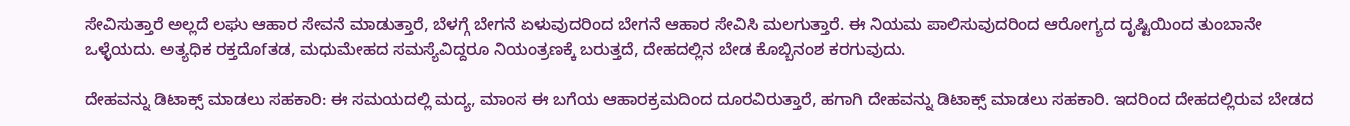ಸೇವಿಸುತ್ತಾರೆ ಅಲ್ಲದೆ ಲಘು ಆಹಾರ ಸೇವನೆ ಮಾಡುತ್ತಾರೆ, ಬೆಳಗ್ಗೆ ಬೇಗನೆ ಏಳುವುದರಿಂದ ಬೇಗನೆ ಆಹಾರ ಸೇವಿಸಿ ಮಲಗುತ್ತಾರೆ. ಈ ನಿಯಮ ಪಾಲಿಸುವುದರಿಂದ ಆರೋಗ್ಯದ ದೃಷ್ಟಿಯಿಂದ ತುಂಬಾನೇ ಒಳ್ಳೆಯದು. ಅತ್ಯಧಿಕ ರಕ್ತದೊfತಡ, ಮಧುಮೇಹದ ಸಮಸ್ಯೆವಿದ್ದರೂ ನಿಯಂತ್ರಣಕ್ಕೆ ಬರುತ್ತದೆ, ದೇಹದಲ್ಲಿನ ಬೇಡ ಕೊಬ್ಬಿನಂಶ ಕರಗುವುದು.

ದೇಹವನ್ನು ಡಿಟಾಕ್ಸ್ ಮಾಡಲು ಸಹಕಾರಿ: ಈ ಸಮಯದಲ್ಲಿ ಮದ್ಯ, ಮಾಂಸ ಈ ಬಗೆಯ ಆಹಾರಕ್ರಮದಿಂದ ದೂರವಿರುತ್ತಾರೆ, ಹಗಾಗಿ ದೇಹವನ್ನು ಡಿಟಾಕ್ಸ್ ಮಾಡಲು ಸಹಕಾರಿ. ಇದರಿಂದ ದೇಹದಲ್ಲಿರುವ ಬೇಡದ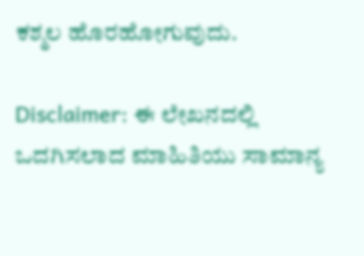ಕಶ್ಮಲ ಹೊರಹೋಗುವುದು.

Disclaimer: ಈ ಲೇಖನದಲ್ಲಿ ಒದಗಿಸಲಾದ ಮಾಹಿತಿಯು ಸಾಮಾನ್ಯ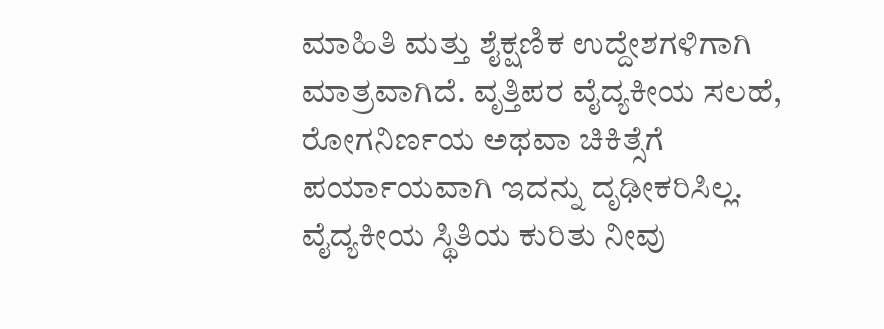ಮಾಹಿತಿ ಮತ್ತು ಶೈಕ್ಷಣಿಕ ಉದ್ದೇಶಗಳಿಗಾಗಿ ಮಾತ್ರವಾಗಿದೆ. ವೃತ್ತಿಪರ ವೈದ್ಯಕೀಯ ಸಲಹೆ, ರೋಗನಿರ್ಣಯ ಅಥವಾ ಚಿಕಿತ್ಸೆಗೆ ಪರ್ಯಾಯವಾಗಿ ಇದನ್ನು ದೃಢೀಕರಿಸಿಲ್ಲ. ವೈದ್ಯಕೀಯ ಸ್ಥಿತಿಯ ಕುರಿತು ನೀವು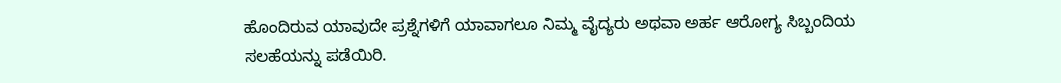ಹೊಂದಿರುವ ಯಾವುದೇ ಪ್ರಶ್ನೆಗಳಿಗೆ ಯಾವಾಗಲೂ ನಿಮ್ಮ ವೈದ್ಯರು ಅಥವಾ ಅರ್ಹ ಆರೋಗ್ಯ ಸಿಬ್ಬಂದಿಯ ಸಲಹೆಯನ್ನು ಪಡೆಯಿರಿ.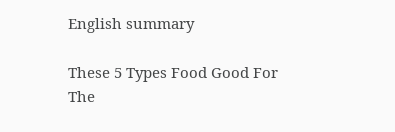English summary

These 5 Types Food Good For The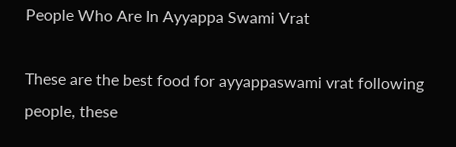People Who Are In Ayyappa Swami Vrat

These are the best food for ayyappaswami vrat following people, these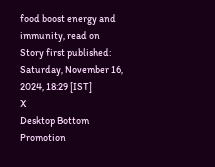food boost energy and immunity, read on
Story first published: Saturday, November 16, 2024, 18:29 [IST]
X
Desktop Bottom Promotion